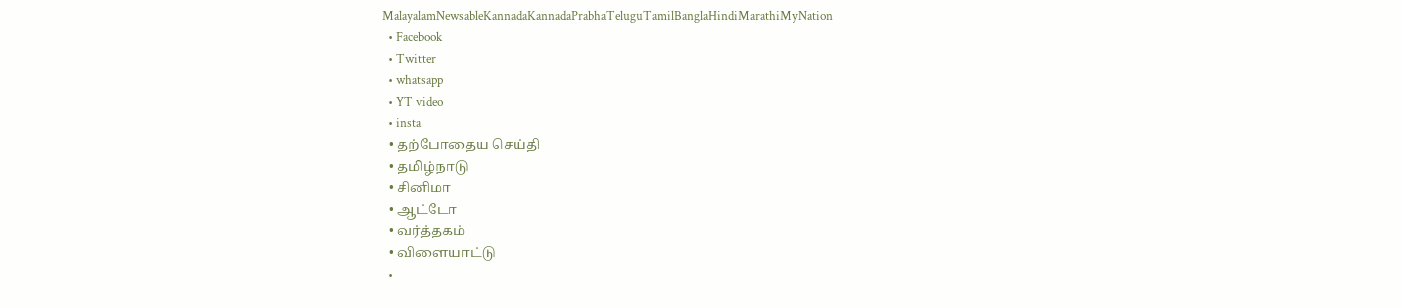MalayalamNewsableKannadaKannadaPrabhaTeluguTamilBanglaHindiMarathiMyNation
  • Facebook
  • Twitter
  • whatsapp
  • YT video
  • insta
  • தற்போதைய செய்தி
  • தமிழ்நாடு
  • சினிமா
  • ஆட்டோ
  • வர்த்தகம்
  • விளையாட்டு
  •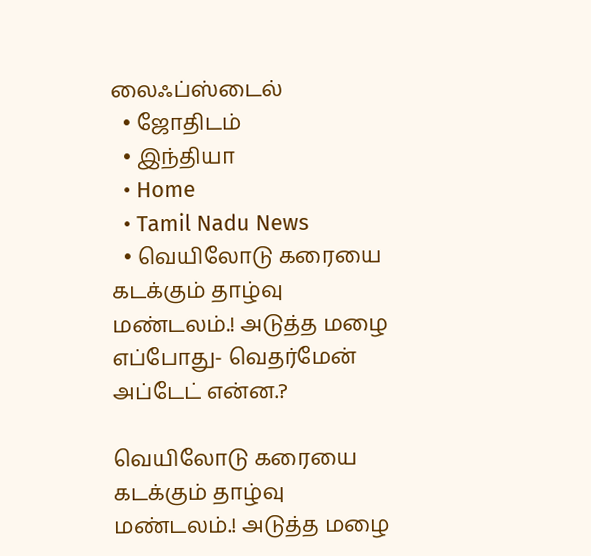லைஃப்ஸ்டைல்
  • ஜோதிடம்
  • இந்தியா
  • Home
  • Tamil Nadu News
  • வெயிலோடு கரையை கடக்கும் தாழ்வு மண்டலம்.! அடுத்த மழை எப்போது- வெதர்மேன் அப்டேட் என்ன.?

வெயிலோடு கரையை கடக்கும் தாழ்வு மண்டலம்.! அடுத்த மழை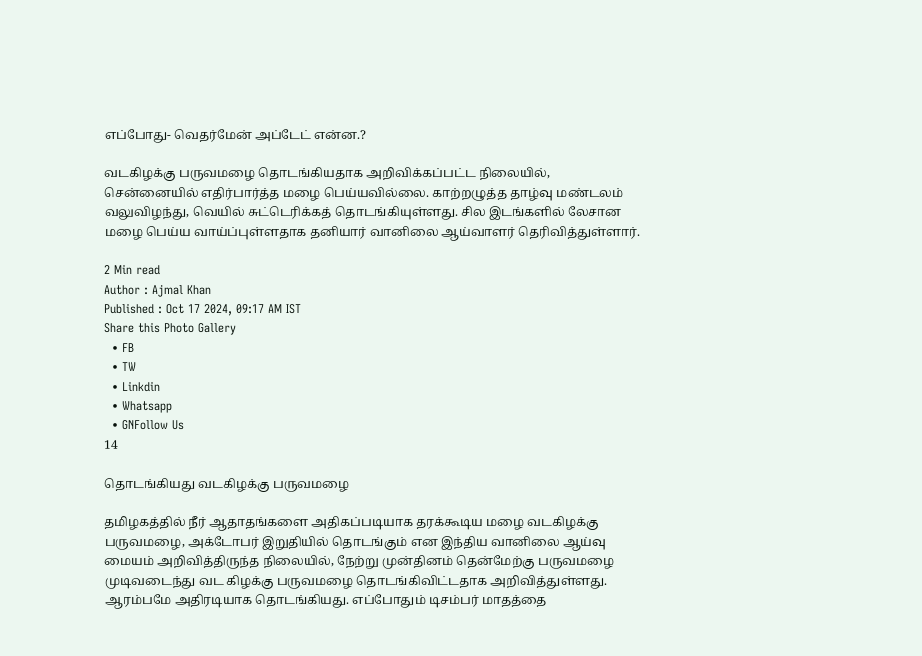எப்போது- வெதர்மேன் அப்டேட் என்ன.?

வடகிழக்கு பருவமழை தொடங்கியதாக அறிவிக்கப்பட்ட நிலையில், சென்னையில் எதிர்பார்த்த மழை பெய்யவில்லை. காற்றழுத்த தாழ்வு மண்டலம் வலுவிழந்து, வெயில் சுட்டெரிக்கத் தொடங்கியுள்ளது. சில இடங்களில் லேசான மழை பெய்ய வாய்ப்புள்ளதாக தனியார் வானிலை ஆய்வாளர் தெரிவித்துள்ளார்.

2 Min read
Author : Ajmal Khan
Published : Oct 17 2024, 09:17 AM IST
Share this Photo Gallery
  • FB
  • TW
  • Linkdin
  • Whatsapp
  • GNFollow Us
14

தொடங்கியது வடகிழக்கு பருவமழை

தமிழகத்தில் நீர் ஆதாதங்களை அதிகப்படியாக தரக்கூடிய மழை வடகிழக்கு பருவமழை, அக்டோபர் இறுதியில் தொடங்கும் என இந்திய வானிலை ஆய்வு மையம் அறிவித்திருந்த நிலையில், நேற்று முன்தினம் தென்மேற்கு பருவமழை முடிவடைந்து வட கிழக்கு பருவமழை தொடங்கிவிட்டதாக அறிவித்துள்ளது. ஆரம்பமே அதிரடியாக தொடங்கியது. எப்போதும் டிசம்பர் மாதத்தை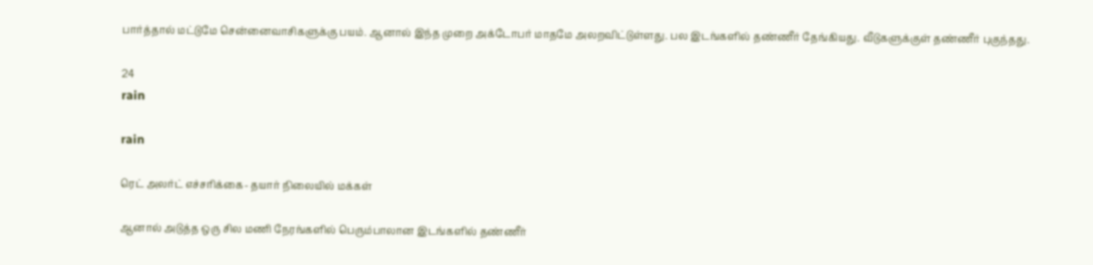பார்த்தால் மட்டுமே சென்னைவாசிகளுக்கு பயம். ஆனால் இந்த முறை அக்டோபர் மாதமே அலறவிட்டுள்ளது. பல இடங்களில் தண்ணீர் தேங்கியது. வீடுகளுக்குள் தண்ணீர் புகுந்தது.

24
rain

rain

ரெட் அலர்ட் எச்சரிக்கை- தயார் நிலையில் மக்கள்

ஆனால் அடுத்த ஒரு சில மணி நேரங்களில் பெரும்பாலான இடங்களில் தண்ணீர்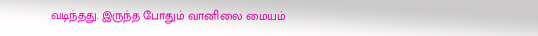வடிந்தது. இருந்த போதும் வானிலை மையம்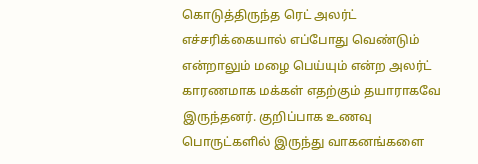கொடுத்திருந்த ரெட் அலர்ட் எச்சரிக்கையால் எப்போது வெண்டும் என்றாலும் மழை பெய்யும் என்ற அலர்ட் காரணமாக மக்கள் எதற்கும் தயாராகவே இருந்தனர். குறிப்பாக உணவு பொருட்களில் இருந்து வாகனங்களை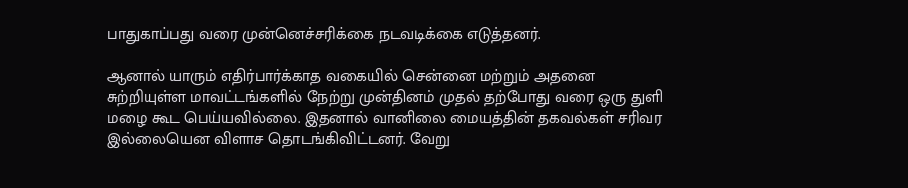பாதுகாப்பது வரை முன்னெச்சரிக்கை நடவடிக்கை எடுத்தனர்.

ஆனால் யாரும் எதிர்பார்க்காத வகையில் சென்னை மற்றும் அதனை சுற்றியுள்ள மாவட்டங்களில் நேற்று முன்தினம் முதல் தற்போது வரை ஒரு துளி மழை கூட பெய்யவில்லை. இதனால் வானிலை மையத்தின் தகவல்கள் சரிவர இல்லையென விளாச தொடங்கிவிட்டனர். வேறு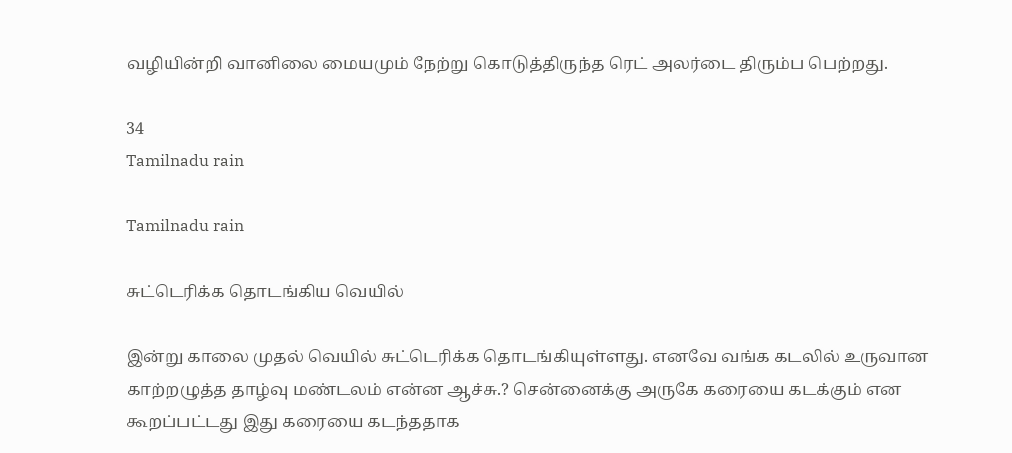வழியின்றி வானிலை மையமும் நேற்று கொடுத்திருந்த ரெட் அலர்டை திரும்ப பெற்றது.

34
Tamilnadu rain

Tamilnadu rain

சுட்டெரிக்க தொடங்கிய வெயில்

இன்று காலை முதல் வெயில் சுட்டெரிக்க தொடங்கியுள்ளது. எனவே வங்க கடலில் உருவான காற்றழுத்த தாழ்வு மண்டலம் என்ன ஆச்சு.? சென்னைக்கு அருகே கரையை கடக்கும் என கூறப்பட்டது இது கரையை கடந்ததாக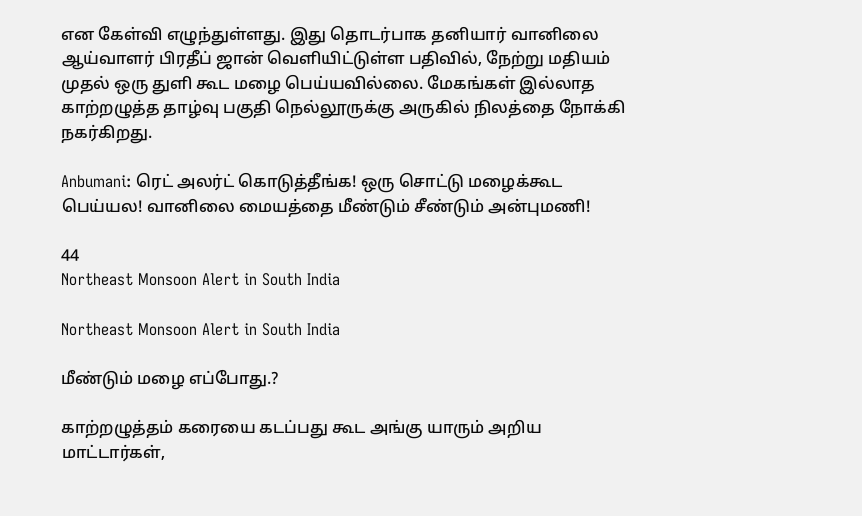என கேள்வி எழுந்துள்ளது. இது தொடர்பாக தனியார் வானிலை ஆய்வாளர் பிரதீப் ஜான் வெளியிட்டுள்ள பதிவில், நேற்று மதியம் முதல் ஒரு துளி கூட மழை பெய்யவில்லை. மேகங்கள் இல்லாத  காற்றழுத்த தாழ்வு பகுதி நெல்லூருக்கு அருகில் நிலத்தை நோக்கி நகர்கிறது.

Anbumani: ரெட் அலர்ட் கொடுத்தீங்க! ஒரு சொட்டு மழைக்கூட பெய்யல! வானிலை மையத்தை மீண்டும் சீண்டும் அன்புமணி!

44
Northeast Monsoon Alert in South India

Northeast Monsoon Alert in South India

மீண்டும் மழை எப்போது.?

காற்றழுத்தம் கரையை கடப்பது கூட அங்கு யாரும் அறிய மாட்டார்கள்,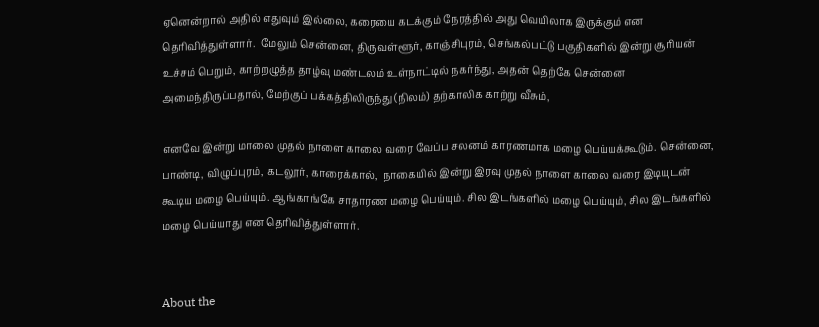ஏனென்றால் அதில் எதுவும் இல்லை, கரையை கடக்கும் நேரத்தில் அது வெயிலாக இருக்கும் என தெரிவித்துள்ளார்.  மேலும் சென்னை, திருவள்ளூர், காஞ்சிபுரம், செங்கல்பட்டு பகுதிகளில் இன்று சூரியன் உச்சம் பெறும், காற்றழுத்த தாழ்வு மண்டலம் உள்நாட்டில் நகர்ந்து, அதன் தெற்கே சென்னை அமைந்திருப்பதால், மேற்குப் பக்கத்திலிருந்து (நிலம்) தற்காலிக காற்று வீசும்,

எனவே இன்று மாலை முதல் நாளை காலை வரை வேப்ப சலனம் காரணமாக மழை பெய்யக்கூடும். சென்னை, பாண்டி, விழுப்புரம், கடலூர், காரைக்கால்,  நாகையில் இன்று இரவு முதல் நாளை காலை வரை இடியுடன் கூடிய மழை பெய்யும். ஆங்காங்கே சாதாரண மழை பெய்யும். சில இடங்களில் மழை பெய்யும், சில இடங்களில் மழை பெய்யாது என தெரிவித்துள்ளார்.


About the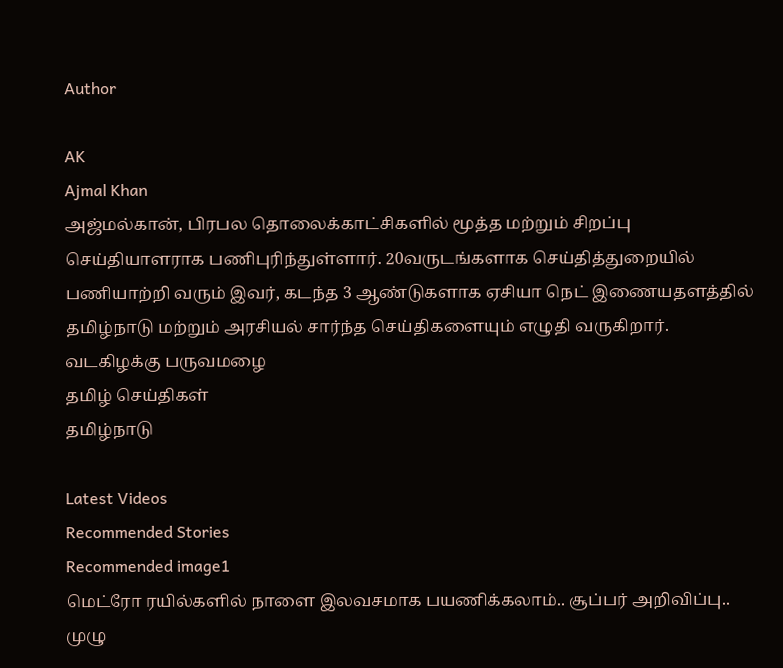Author

AK
Ajmal Khan
அஜ்மல்கான், பிரபல தொலைக்காட்சிகளில் மூத்த மற்றும் சிறப்பு செய்தியாளராக பணிபுரிந்துள்ளார். 20வருடங்களாக செய்தித்துறையில் பணியாற்றி வரும் இவர், கடந்த 3 ஆண்டுகளாக ஏசியா நெட் இணையதளத்தில் தமிழ்நாடு மற்றும் அரசியல் சார்ந்த செய்திகளையும் எழுதி வருகிறார்.
வடகிழக்கு பருவமழை
தமிழ் செய்திகள்
தமிழ்நாடு

Latest Videos
Recommended Stories
Recommended image1
மெட்ரோ ரயில்களில் நாளை இலவசமாக பயணிக்கலாம்.. சூப்பர் அறிவிப்பு.. முழு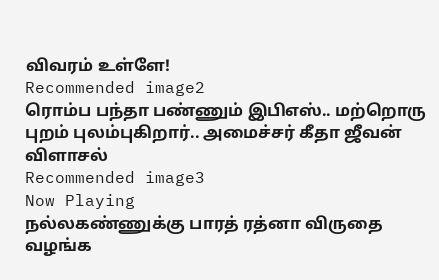விவரம் உள்ளே!
Recommended image2
ரொம்ப பந்தா பண்ணும் இபிஎஸ்.. மற்றொரு புறம் புலம்புகிறார்.. அமைச்சர் கீதா ஜீவன் விளாசல்
Recommended image3
Now Playing
நல்லகண்ணுக்கு பாரத் ரத்னா விருதை வழங்க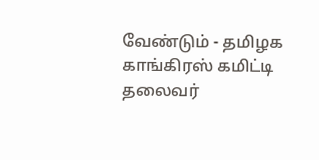வேண்டும் - தமிழக காங்கிரஸ் கமிட்டி தலைவர்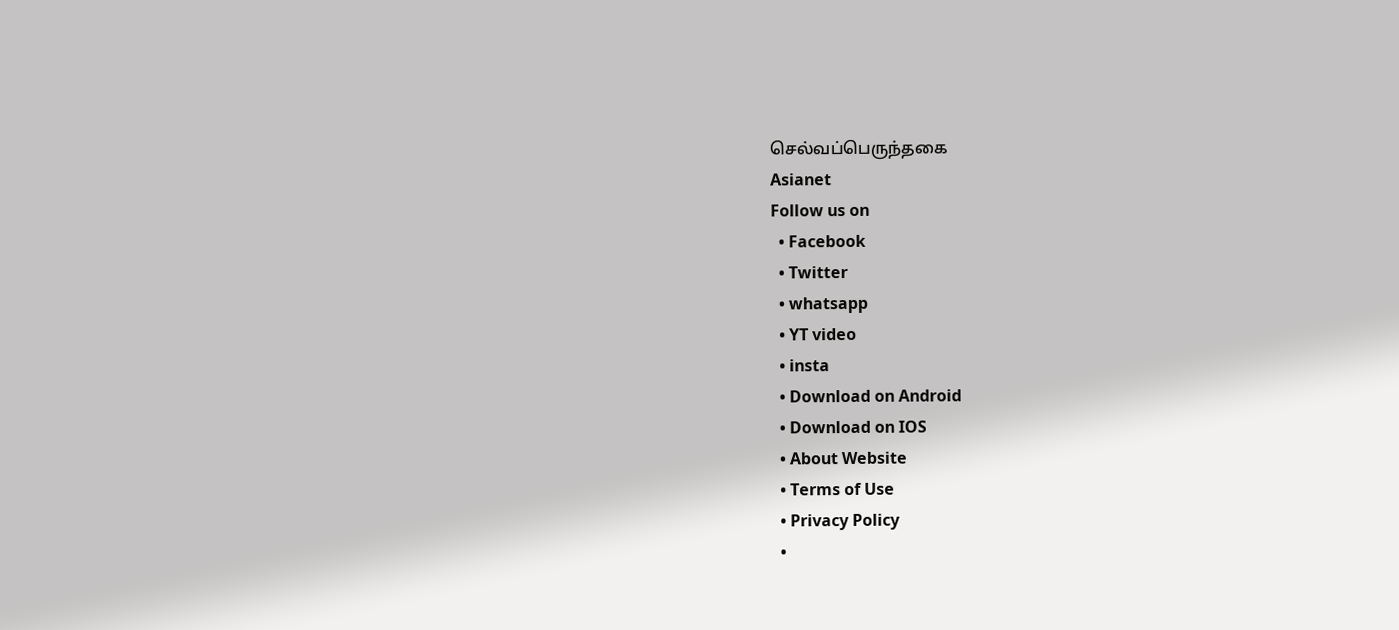செல்வப்பெருந்தகை
Asianet
Follow us on
  • Facebook
  • Twitter
  • whatsapp
  • YT video
  • insta
  • Download on Android
  • Download on IOS
  • About Website
  • Terms of Use
  • Privacy Policy
  •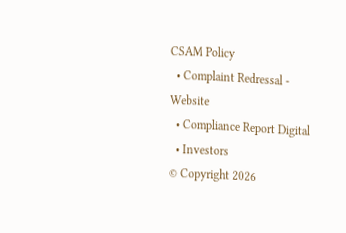CSAM Policy
  • Complaint Redressal - Website
  • Compliance Report Digital
  • Investors
© Copyright 2026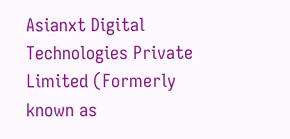Asianxt Digital Technologies Private Limited (Formerly known as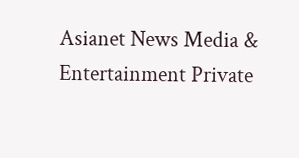Asianet News Media & Entertainment Private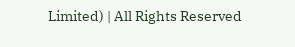Limited) | All Rights Reserved